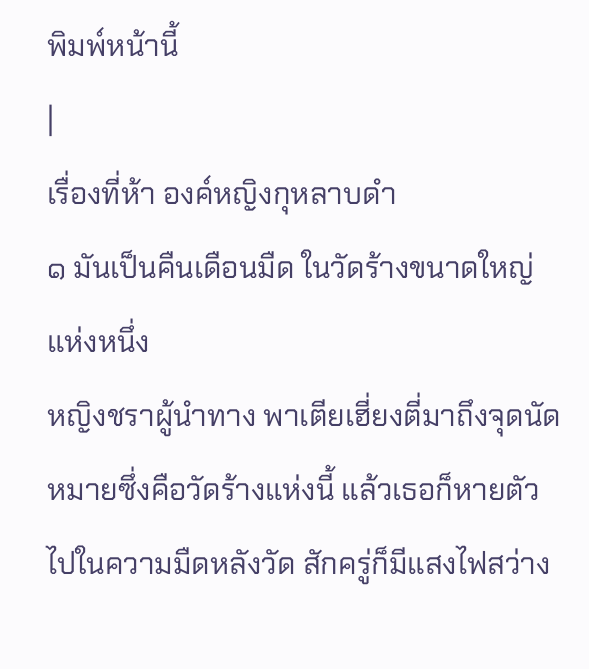พิมพ์หน้านี้
|
เรื่องที่ห้า องค์หญิงกุหลาบดำ
๑ มันเป็นคืนเดือนมืด ในวัดร้างขนาดใหญ่แห่งหนึ่ง
หญิงชราผู้นำทาง พาเตียเฮี่ยงตี่มาถึงจุดนัดหมายซึ่งคือวัดร้างแห่งนี้ แล้วเธอก็หายตัวไปในความมืดหลังวัด สักครู่ก็มีแสงไฟสว่าง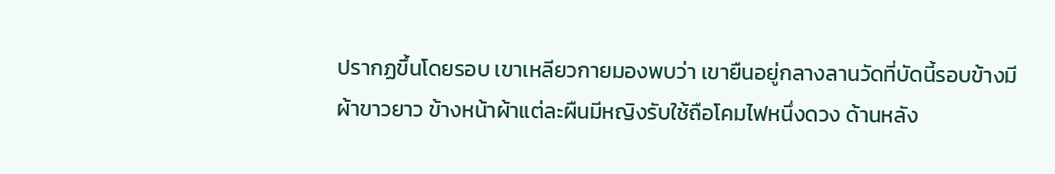ปรากฏขึ้นโดยรอบ เขาเหลียวกายมองพบว่า เขายืนอยู่กลางลานวัดที่บัดนี้รอบข้างมีผ้าขาวยาว ข้างหน้าผ้าแต่ละผืนมีหญิงรับใช้ถือโคมไฟหนึ่งดวง ด้านหลัง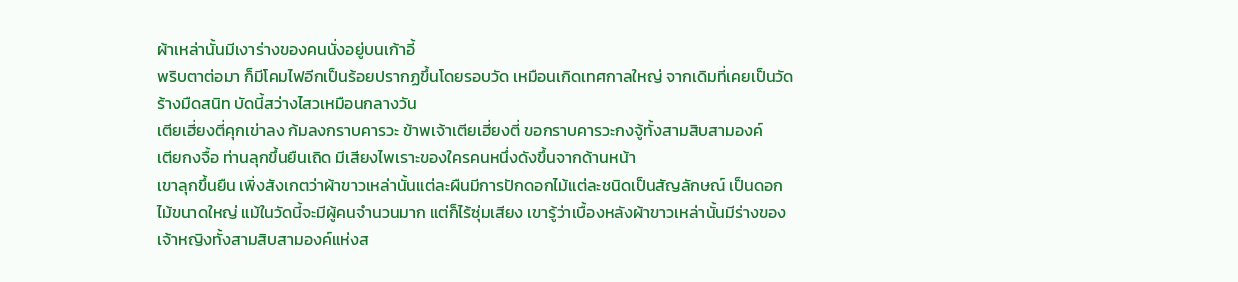ผ้าเหล่านั้นมีเงาร่างของคนนั่งอยู่บนเก้าอี้
พริบตาต่อมา ก็มีโคมไฟอีกเป็นร้อยปรากฏขึ้นโดยรอบวัด เหมือนเกิดเทศกาลใหญ่ จากเดิมที่เคยเป็นวัดร้างมืดสนิท บัดนี้สว่างไสวเหมือนกลางวัน
เตียเฮี่ยงตี่คุกเข่าลง ก้มลงกราบคารวะ ข้าพเจ้าเตียเฮี่ยงตี่ ขอกราบคารวะกงจู้ทั้งสามสิบสามองค์
เตียกงจื้อ ท่านลุกขึ้นยืนเถิด มีเสียงไพเราะของใครคนหนึ่งดังขึ้นจากด้านหน้า
เขาลุกขึ้นยืน เพิ่งสังเกตว่าผ้าขาวเหล่านั้นแต่ละผืนมีการปักดอกไม้แต่ละชนิดเป็นสัญลักษณ์ เป็นดอกไม้ขนาดใหญ่ แม้ในวัดนี้จะมีผู้คนจำนวนมาก แต่ก็ไร้ซุ่มเสียง เขารู้ว่าเบื้องหลังผ้าขาวเหล่านั้นมีร่างของเจ้าหญิงทั้งสามสิบสามองค์แห่งส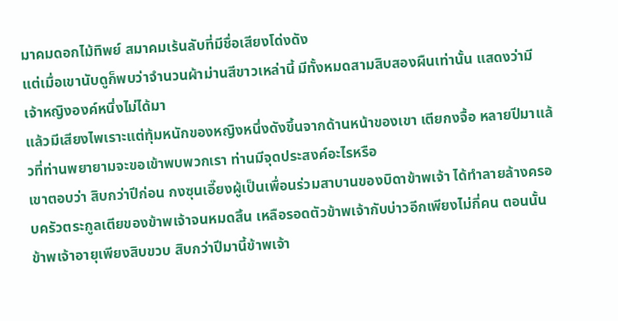มาคมดอกไม้ทิพย์ สมาคมเร้นลับที่มีชื่อเสียงโด่งดัง
แต่เมื่อเขานับดูก็พบว่าจำนวนผ้าม่านสีขาวเหล่านี้ มีทั้งหมดสามสิบสองผืนเท่านั้น แสดงว่ามีเจ้าหญิงองค์หนึ่งไม่ได้มา
แล้วมีเสียงไพเราะแต่ทุ้มหนักของหญิงหนึ่งดังขึ้นจากด้านหน้าของเขา เตียกงจื้อ หลายปีมาแล้วที่ท่านพยายามจะขอเข้าพบพวกเรา ท่านมีจุดประสงค์อะไรหรือ
เขาตอบว่า สิบกว่าปีก่อน กงซุนเอี๊ยงผู้เป็นเพื่อนร่วมสาบานของบิดาข้าพเจ้า ได้ทำลายล้างครอบครัวตระกูลเตียของข้าพเจ้าจนหมดสิ้น เหลือรอดตัวข้าพเจ้ากับบ่าวอีกเพียงไม่กี่คน ตอนนั้นข้าพเจ้าอายุเพียงสิบขวบ สิบกว่าปีมานี้ข้าพเจ้า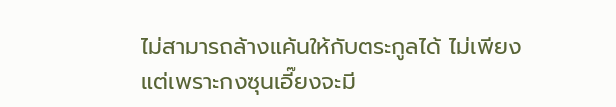ไม่สามารถล้างแค้นให้กับตระกูลได้ ไม่เพียงแต่เพราะกงซุนเอี๊ยงจะมี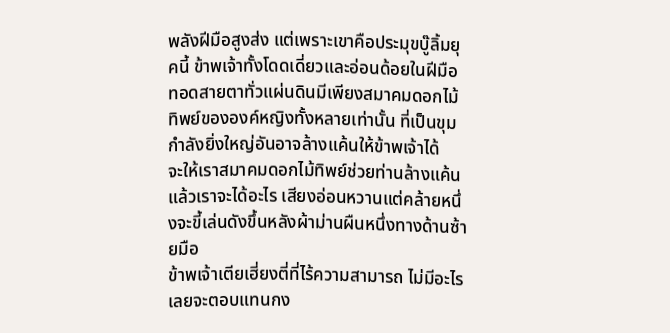พลังฝีมือสูงส่ง แต่เพราะเขาคือประมุขบู๊ลิ้มยุคนี้ ข้าพเจ้าทั้งโดดเดี่ยวและอ่อนด้อยในฝีมือ ทอดสายตาทั่วแผ่นดินมีเพียงสมาคมดอกไม้ทิพย์ขององค์หญิงทั้งหลายเท่านั้น ที่เป็นขุมกำลังยิ่งใหญ่อันอาจล้างแค้นให้ข้าพเจ้าได้
จะให้เราสมาคมดอกไม้ทิพย์ช่วยท่านล้างแค้น แล้วเราจะได้อะไร เสียงอ่อนหวานแต่คล้ายหนึ่งจะขี้เล่นดังขึ้นหลังผ้าม่านผืนหนึ่งทางด้านซ้ายมือ
ข้าพเจ้าเตียเฮี่ยงตี่ที่ไร้ความสามารถ ไม่มีอะไรเลยจะตอบแทนกง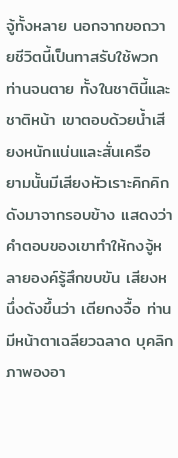จู้ทั้งหลาย นอกจากขอถวายชีวิตนี้เป็นทาสรับใช้พวกท่านจนตาย ทั้งในชาตินี้และชาติหน้า เขาตอบด้วยน้ำเสียงหนักแน่นและสั่นเครือ
ยามนั้นมีเสียงหัวเราะคิกคิกดังมาจากรอบข้าง แสดงว่าคำตอบของเขาทำให้กงจู้หลายองค์รู้สึกขบขัน เสียงหนึ่งดังขึ้นว่า เตียกงจื้อ ท่านมีหน้าตาเฉลียวฉลาด บุคลิกภาพองอา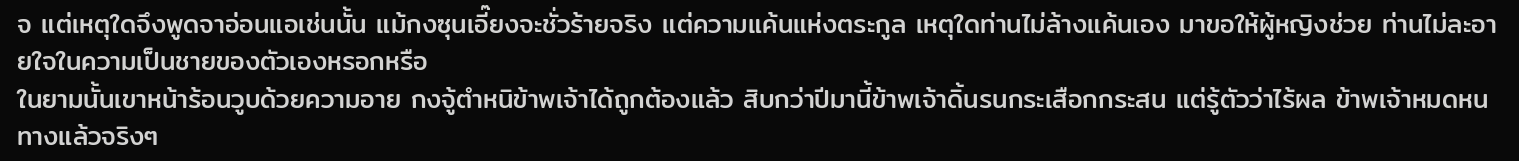จ แต่เหตุใดจึงพูดจาอ่อนแอเช่นนั้น แม้กงซุนเอี๊ยงจะชั่วร้ายจริง แต่ความแค้นแห่งตระกูล เหตุใดท่านไม่ล้างแค้นเอง มาขอให้ผู้หญิงช่วย ท่านไม่ละอายใจในความเป็นชายของตัวเองหรอกหรือ
ในยามนั้นเขาหน้าร้อนวูบด้วยความอาย กงจู้ตำหนิข้าพเจ้าได้ถูกต้องแล้ว สิบกว่าปีมานี้ข้าพเจ้าดิ้นรนกระเสือกกระสน แต่รู้ตัวว่าไร้ผล ข้าพเจ้าหมดหนทางแล้วจริงๆ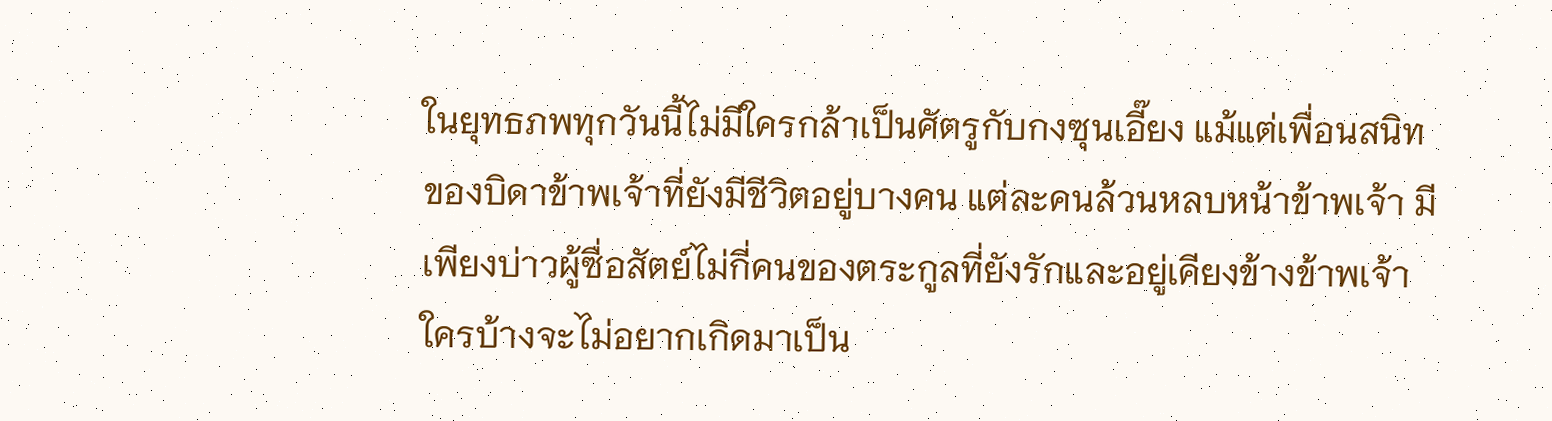ในยุทธภพทุกวันนี้ไม่มีใครกล้าเป็นศัตรูกับกงซุนเอี๊ยง แม้แต่เพื่อนสนิทของบิดาข้าพเจ้าที่ยังมีชีวิตอยู่บางคน แต่ละคนล้วนหลบหน้าข้าพเจ้า มีเพียงบ่าวผู้ซื่อสัตย์ไม่กี่คนของตระกูลที่ยังรักและอยู่เคียงข้างข้าพเจ้า ใครบ้างจะไม่อยากเกิดมาเป็น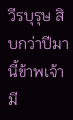วีรบุรุษ สิบกว่าปีมานี้ข้าพเจ้ามี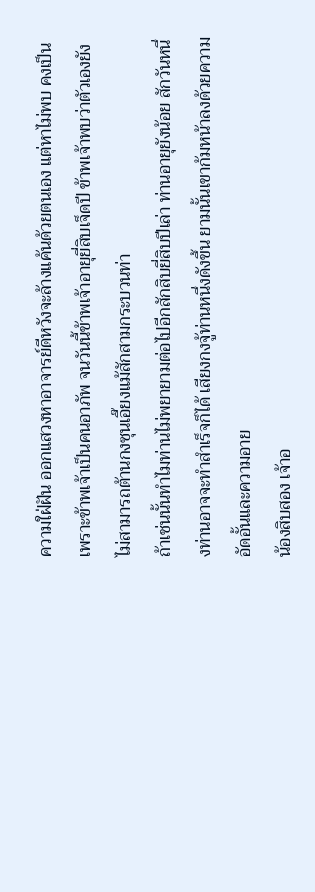ความใฝ่ฝัน ออกแสวงหาอาจารย์ดีหวังจะล้างแค้นด้วยตนเอง แต่หาไม่พบ คงเป็นเพราะข้าพเจ้าเป็นคนอาภัพ จนวันนี้ข้าพเจ้าอายุยี่สิบเจ็ดปี ข้าพเจ้าพบว่าตัวเองยังไม่สามารถต้านกงซุนเอี๊ยงแม้สักสามกระบวนท่า
ถ้าเช่นนั้นทำไมท่านไม่พยายามต่อไปอีกสักสิบยี่สิบปีเล่า ท่านอายุยังน้อย สักวันหนึ่งท่านอาจจะทำสำเร็จก็ได้ เสียงกงจู้ท่านหนึ่งดังขึ้น ยามนั้นเขาก้มหน้าลงด้วยความอัดอั้นและความอาย
น้องสิบสอง เจ้าอ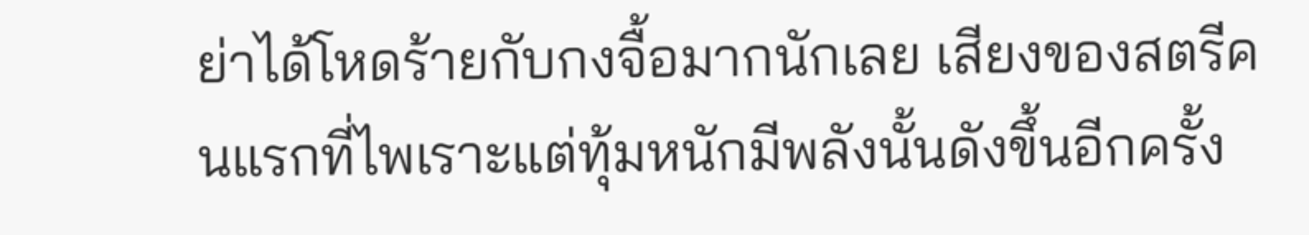ย่าได้โหดร้ายกับกงจื้อมากนักเลย เสียงของสตรีคนแรกที่ไพเราะแต่ทุ้มหนักมีพลังนั้นดังขึ้นอีกครั้ง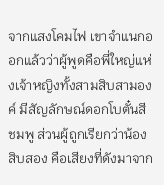จากแสงโคมไฟ เขาจำแนกออกแล้วว่าผู้พูดคือพี่ใหญ่แห่งเจ้าหญิงทั้งสามสิบสามองค์ มีสัญลักษณ์ดอกโบตั๋นสีชมพู ส่วนผู้ถูกเรียกว่าน้องสิบสอง คือเสียงที่ดังมาจาก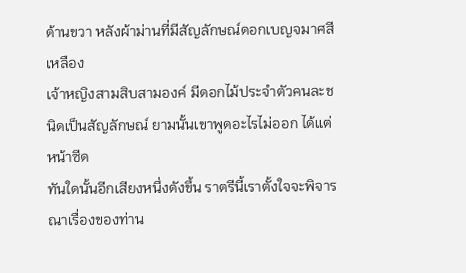ด้านขวา หลังผ้าม่านที่มีสัญลักษณ์ดอกเบญจมาศสีเหลือง
เจ้าหญิงสามสิบสามองค์ มีดอกไม้ประจำตัวคนละชนิดเป็นสัญลักษณ์ ยามนั้นเขาพูดอะไรไม่ออก ได้แต่หน้าซีด
ทันใดนั้นอีกเสียงหนึ่งดังขึ้น ราตรีนี้เราตั้งใจจะพิจารณาเรื่องของท่าน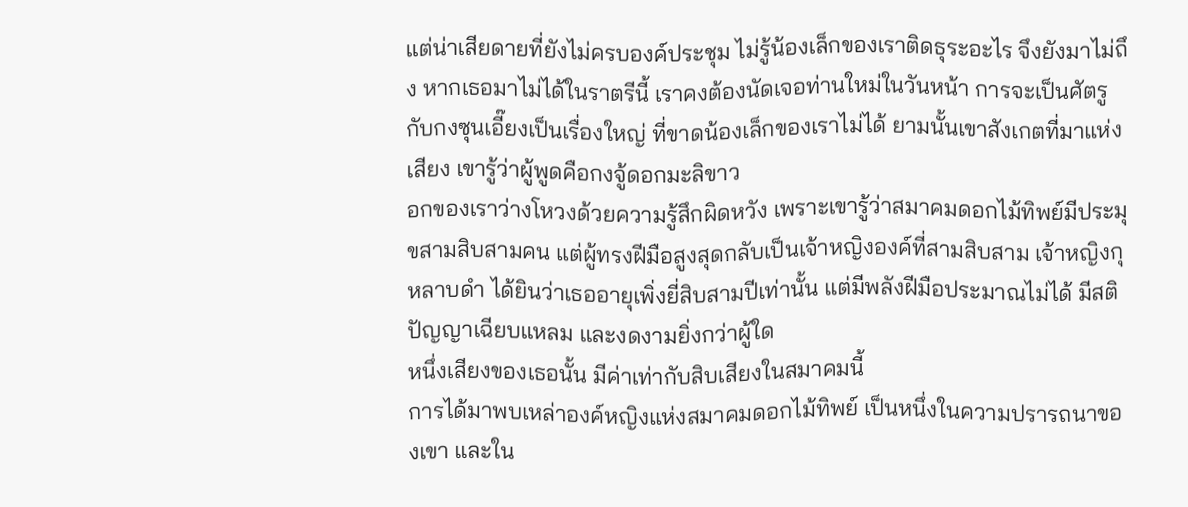แต่น่าเสียดายที่ยังไม่ครบองค์ประชุม ไม่รู้น้องเล็กของเราติดธุระอะไร จึงยังมาไม่ถึง หากเธอมาไม่ได้ในราตรีนี้ เราคงต้องนัดเจอท่านใหม่ในวันหน้า การจะเป็นศัตรูกับกงซุนเอี๊ยงเป็นเรื่องใหญ่ ที่ขาดน้องเล็กของเราไม่ได้ ยามนั้นเขาสังเกตที่มาแห่งเสียง เขารู้ว่าผู้พูดคือกงจู้ดอกมะลิขาว
อกของเราว่างโหวงด้วยความรู้สึกผิดหวัง เพราะเขารู้ว่าสมาคมดอกไม้ทิพย์มีประมุขสามสิบสามคน แต่ผู้ทรงฝีมือสูงสุดกลับเป็นเจ้าหญิงองค์ที่สามสิบสาม เจ้าหญิงกุหลาบดำ ได้ยินว่าเธออายุเพิ่งยี่สิบสามปีเท่านั้น แต่มีพลังฝีมือประมาณไม่ได้ มีสติปัญญาเฉียบแหลม และงดงามยิ่งกว่าผู้ใด
หนึ่งเสียงของเธอนั้น มีค่าเท่ากับสิบเสียงในสมาคมนี้
การได้มาพบเหล่าองค์หญิงแห่งสมาคมดอกไม้ทิพย์ เป็นหนึ่งในความปรารถนาของเขา และใน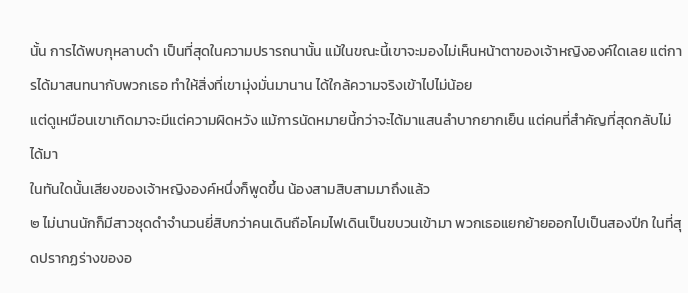นั้น การได้พบกุหลาบดำ เป็นที่สุดในความปรารถนานั้น แม้ในขณะนี้เขาจะมองไม่เห็นหน้าตาของเจ้าหญิงองค์ใดเลย แต่การได้มาสนทนากับพวกเธอ ทำให้สิ่งที่เขามุ่งมั่นมานาน ได้ใกล้ความจริงเข้าไปไม่น้อย
แต่ดูเหมือนเขาเกิดมาจะมีแต่ความผิดหวัง แม้การนัดหมายนี้กว่าจะได้มาแสนลำบากยากเย็น แต่คนที่สำคัญที่สุดกลับไม่ได้มา
ในทันใดนั้นเสียงของเจ้าหญิงองค์หนึ่งก็พูดขึ้น น้องสามสิบสามมาถึงแล้ว
๒ ไม่นานนักก็มีสาวชุดดำจำนวนยี่สิบกว่าคนเดินถือโคมไฟเดินเป็นขบวนเข้ามา พวกเธอแยกย้ายออกไปเป็นสองปีก ในที่สุดปรากฏร่างของอ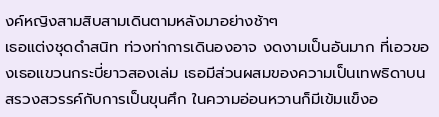งค์หญิงสามสิบสามเดินตามหลังมาอย่างช้าๆ
เธอแต่งชุดดำสนิท ท่วงท่าการเดินองอาจ งดงามเป็นอันมาก ที่เอวของเธอแขวนกระบี่ยาวสองเล่ม เธอมีส่วนผสมของความเป็นเทพธิดาบนสรวงสวรรค์กับการเป็นขุนศึก ในความอ่อนหวานก็มีเข้มแข็งอ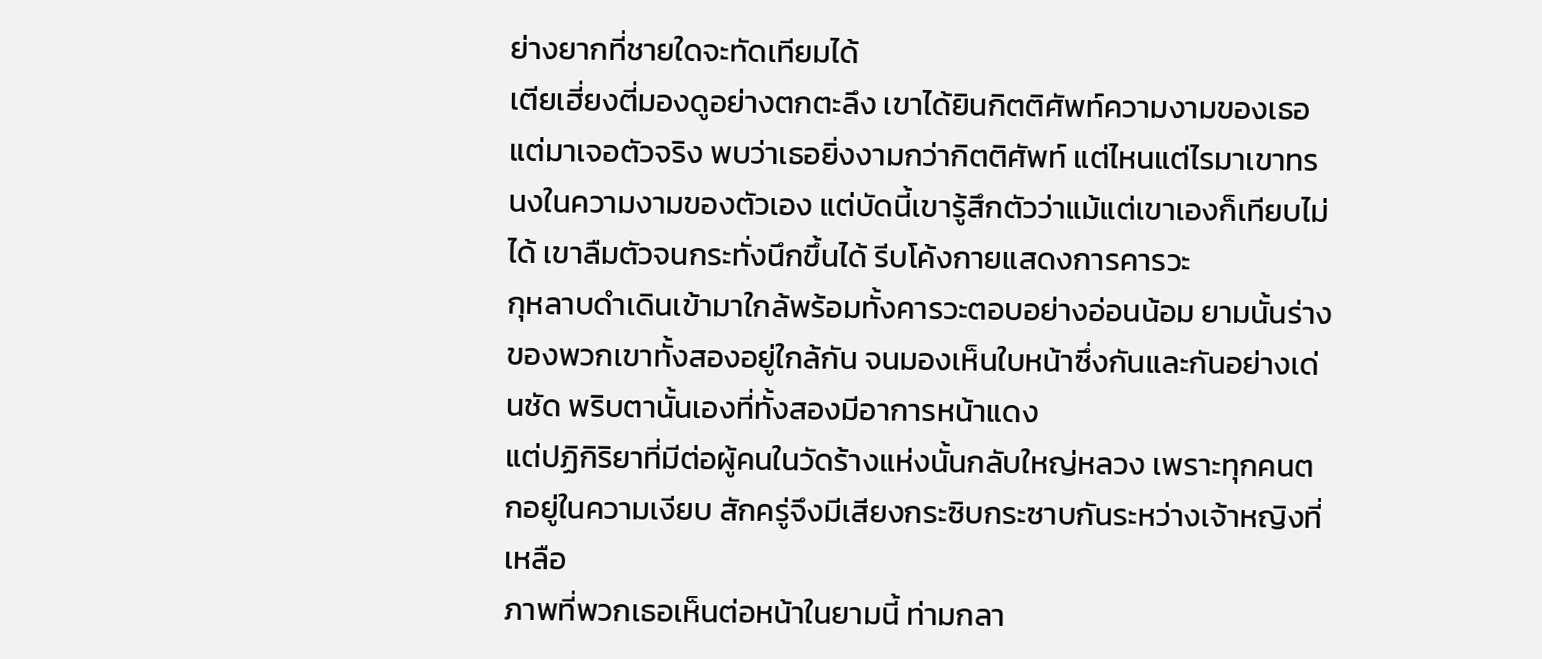ย่างยากที่ชายใดจะทัดเทียมได้
เตียเฮี่ยงตี่มองดูอย่างตกตะลึง เขาได้ยินกิตติศัพท์ความงามของเธอ แต่มาเจอตัวจริง พบว่าเธอยิ่งงามกว่ากิตติศัพท์ แต่ไหนแต่ไรมาเขาทรนงในความงามของตัวเอง แต่บัดนี้เขารู้สึกตัวว่าแม้แต่เขาเองก็เทียบไม่ได้ เขาลืมตัวจนกระทั่งนึกขึ้นได้ รีบโค้งกายแสดงการคารวะ
กุหลาบดำเดินเข้ามาใกล้พร้อมทั้งคารวะตอบอย่างอ่อนน้อม ยามนั้นร่างของพวกเขาทั้งสองอยู่ใกล้กัน จนมองเห็นใบหน้าซึ่งกันและกันอย่างเด่นชัด พริบตานั้นเองที่ทั้งสองมีอาการหน้าแดง
แต่ปฏิกิริยาที่มีต่อผู้คนในวัดร้างแห่งนั้นกลับใหญ่หลวง เพราะทุกคนตกอยู่ในความเงียบ สักครู่จึงมีเสียงกระซิบกระซาบกันระหว่างเจ้าหญิงที่เหลือ
ภาพที่พวกเธอเห็นต่อหน้าในยามนี้ ท่ามกลา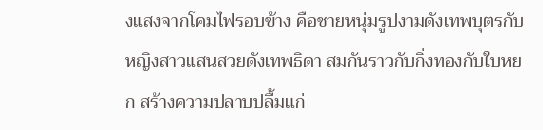งแสงจากโคมไฟรอบข้าง คือชายหนุ่มรูปงามดังเทพบุตรกับหญิงสาวแสนสวยดังเทพธิดา สมกันราวกับกิ่งทองกับใบหยก สร้างความปลาบปลื้มแก่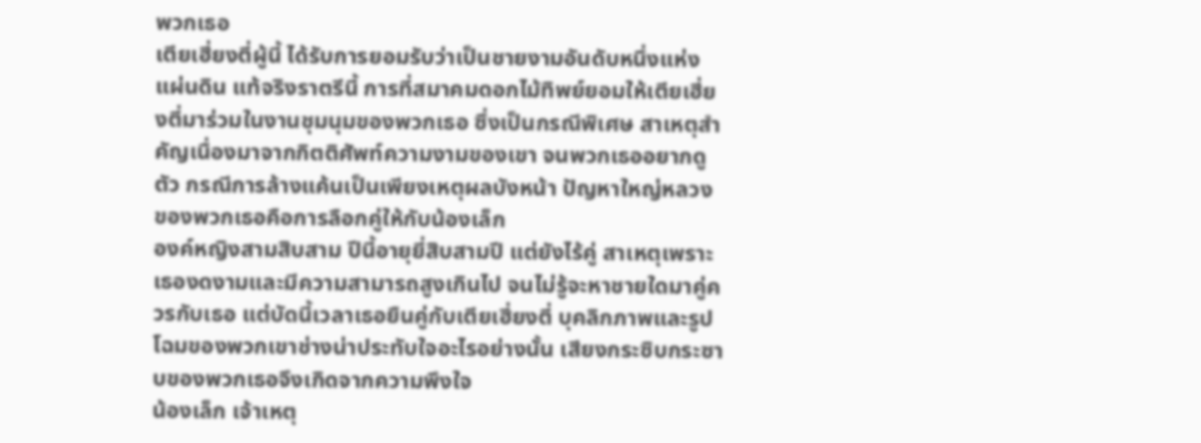พวกเธอ
เตียเฮี่ยงตี่ผู้นี้ ได้รับการยอมรับว่าเป็นชายงามอันดับหนึ่งแห่งแผ่นดิน แท้จริงราตรีนี้ การที่สมาคมดอกไม้ทิพย์ยอมให้เตียเฮี่ยงตี่มาร่วมในงานชุมนุมของพวกเธอ ซึ่งเป็นกรณีพิเศษ สาเหตุสำคัญเนื่องมาจากกิตติศัพท์ความงามของเขา จนพวกเธออยากดูตัว กรณีการล้างแค้นเป็นเพียงเหตุผลบังหน้า ปัญหาใหญ่หลวงของพวกเธอคือการลือกคู่ให้กับน้องเล็ก
องค์หญิงสามสิบสาม ปีนี้อายุยี่สิบสามปี แต่ยังไร้คู่ สาเหตุเพราะเธองดงามและมีความสามารถสูงเกินไป จนไม่รู้จะหาชายใดมาคู่ควรกับเธอ แต่บัดนี้เวลาเธอยืนคู่กับเตียเฮี่ยงตี่ บุคลิกภาพและรูปโฉมของพวกเขาช่างน่าประทับใจอะไรอย่างนั้น เสียงกระซิบกระซาบของพวกเธอจึงเกิดจากความพึงใจ
น้องเล็ก เจ้าเหตุ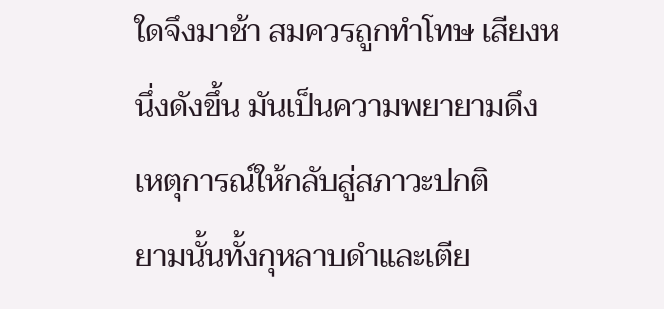ใดจึงมาช้า สมควรถูกทำโทษ เสียงหนึ่งดังขึ้น มันเป็นความพยายามดึงเหตุการณ์ให้กลับสู่สภาวะปกติ
ยามนั้นทั้งกุหลาบดำและเตีย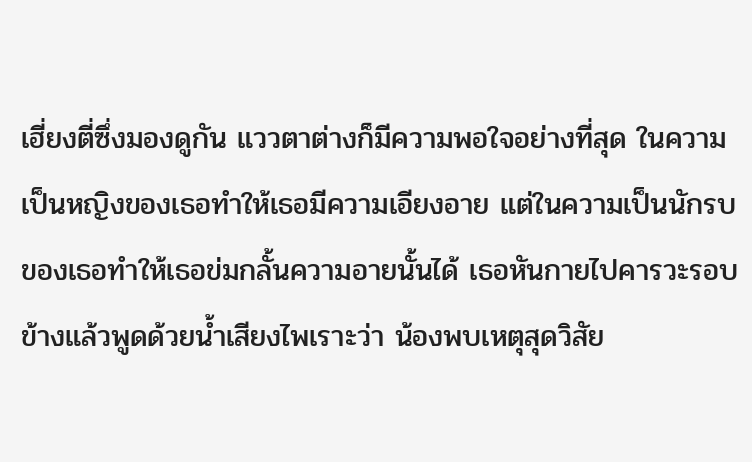เฮี่ยงตี่ซึ่งมองดูกัน แววตาต่างก็มีความพอใจอย่างที่สุด ในความเป็นหญิงของเธอทำให้เธอมีความเอียงอาย แต่ในความเป็นนักรบของเธอทำให้เธอข่มกลั้นความอายนั้นได้ เธอหันกายไปคารวะรอบข้างแล้วพูดด้วยน้ำเสียงไพเราะว่า น้องพบเหตุสุดวิสัย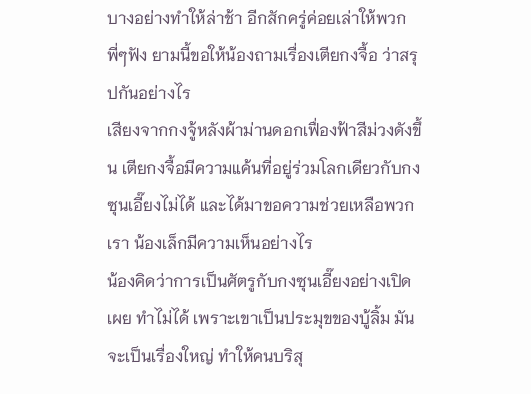บางอย่างทำให้ล่าช้า อีกสักครู่ค่อยเล่าให้พวกพี่ๆฟัง ยามนี้ขอให้น้องถามเรื่องเตียกงจื้อ ว่าสรุปกันอย่างไร
เสียงจากกงจู้หลังผ้าม่านดอกเฟื่องฟ้าสีม่วงดังขึ้น เตียกงจื้อมีความแค้นที่อยู่ร่วมโลกเดียวกับกงซุนเอี๊ยงไม่ได้ และได้มาขอความช่วยเหลือพวกเรา น้องเล็กมีความเห็นอย่างไร
น้องคิดว่าการเป็นศัตรูกับกงซุนเอี๊ยงอย่างเปิดเผย ทำไม่ได้ เพราะเขาเป็นประมุขของบู้ลิ้ม มันจะเป็นเรื่องใหญ่ ทำให้คนบริสุ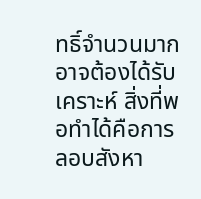ทธิ์จำนวนมากอาจต้องได้รับเคราะห์ สิ่งที่พอทำได้คือการลอบสังหา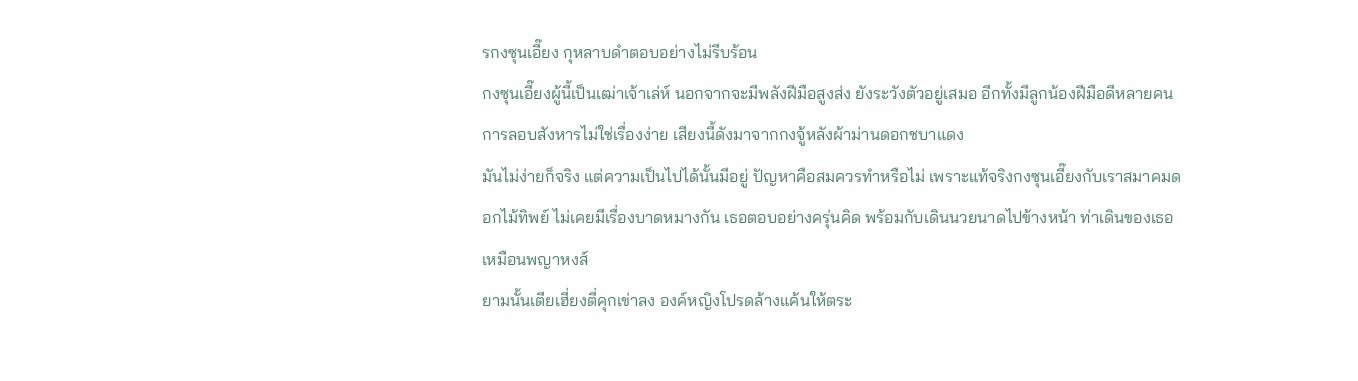รกงซุนเอี๊ยง กุหลาบดำตอบอย่างไม่รีบร้อน
กงซุนเอี๊ยงผู้นี้เป็นเฒ่าเจ้าเล่ห์ นอกจากจะมีพลังฝีมือสูงส่ง ยังระวังตัวอยู่เสมอ อีกทั้งมีลูกน้องฝีมือดีหลายคน การลอบสังหารไม่ใช่เรื่องง่าย เสียงนี้ดังมาจากกงจู้หลังผ้าม่านดอกชบาแดง
มันไม่ง่ายก็จริง แต่ความเป็นไปได้นั้นมีอยู่ ปัญหาคือสมควรทำหรือไม่ เพราะแท้จริงกงซุนเอี๊ยงกับเราสมาคมดอกไม้ทิพย์ ไม่เคยมีเรื่องบาดหมางกัน เธอตอบอย่างครุ่นคิด พร้อมกับเดินนวยนาดไปข้างหน้า ท่าเดินของเธอเหมือนพญาหงส์
ยามนั้นเตียเฮี่ยงตี่คุกเข่าลง องค์หญิงโปรดล้างแค้นให้ตระ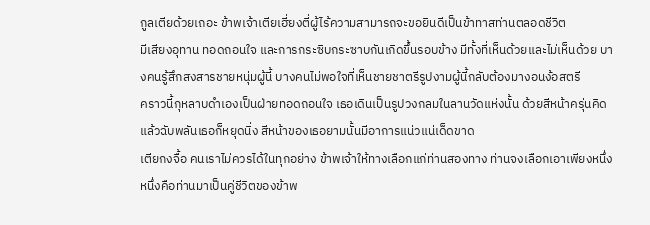กูลเตียด้วยเถอะ ข้าพเจ้าเตียเฮี่ยงตี่ผู้ไร้ความสามารถจะขอยินดีเป็นข้าทาสท่านตลอดชีวิต
มีเสียงอุทาน ทอดถอนใจ และการกระซิบกระซาบกันเกิดขึ้นรอบข้าง มีทั้งที่เห็นด้วยและไม่เห็นด้วย บางคนรู้สึกสงสารชายหนุ่มผู้นี้ บางคนไม่พอใจที่เห็นชายชาตรีรูปงามผู้นี้กลับต้องมางอนง้อสตรี
คราวนี้กุหลาบดำเองเป็นฝ่ายทอดถอนใจ เธอเดินเป็นรูปวงกลมในลานวัดแห่งนั้น ด้วยสีหน้าครุ่นคิด แล้วฉับพลันเธอก็หยุดนิ่ง สีหน้าของเธอยามนั้นมีอาการแน่วแน่เด็ดขาด
เตียกงจื้อ คนเราไม่ควรได้ในทุกอย่าง ข้าพเจ้าให้ทางเลือกแก่ท่านสองทาง ท่านจงเลือกเอาเพียงหนึ่ง หนึ่งคือท่านมาเป็นคู่ชีวิตของข้าพ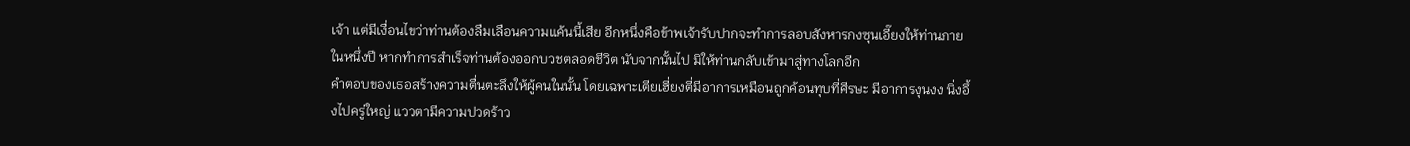เจ้า แต่มีเงื่อนไขว่าท่านต้องลืมเลือนความแค้นนี้เสีย อีกหนึ่งคือข้าพเจ้ารับปากจะทำการลอบสังหารกงซุนเอี๊ยงให้ท่านภายในหนึ่งปี หากทำการสำเร็จท่านต้องออกบวชตลอดชีวิต นับจากนั้นไป มิให้ท่านกลับเข้ามาสู่ทางโลกอีก
คำตอบของเธอสร้างความตื่นตะลึงให้ผู้คนในนั้น โดยเฉพาะเตียเฮี่ยงตี่มีอาการเหมือนถูกค้อนทุบที่ศีรษะ มีอาการงุนงง นิ่งอึ้งไปครู่ใหญ่ แววตามีความปวดร้าว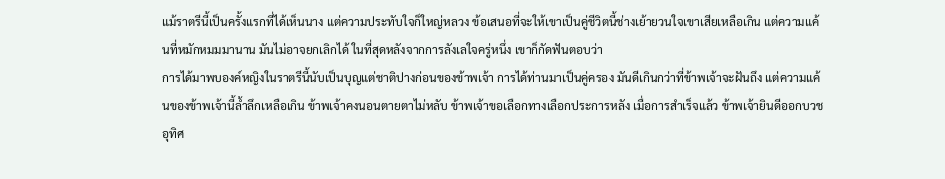แม้ราตรีนี้เป็นครั้งแรกที่ได้เห็นนาง แต่ความประทับใจก็ใหญ่หลวง ข้อเสนอที่จะให้เขาเป็นคู่ชีวิตนี้ช่างเย้ายวนใจเขาเสียเหลือเกิน แต่ความแค้นที่หมักหมมมานาน มันไม่อาจยกเลิกได้ ในที่สุดหลังจากการลังเลใจครู่หนึ่ง เขาก็กัดฟันตอบว่า
การได้มาพบองค์หญิงในราตรีนี้นับเป็นบุญแต่ชาติปางก่อนของข้าพเจ้า การได้ท่านมาเป็นคู่ครอง มันดีเกินกว่าที่ข้าพเจ้าจะฝันถึง แต่ความแค้นของข้าพเจ้านี้ล้ำลึกเหลือเกิน ข้าพเจ้าคงนอนตายตาไม่หลับ ข้าพเจ้าขอเลือกทางเลือกประการหลัง เมื่อการสำเร็จแล้ว ข้าพเจ้ายินดีออกบวช อุทิศ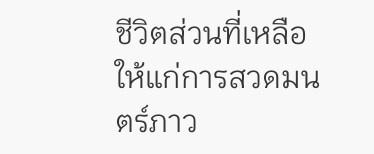ชีวิตส่วนที่เหลือให้แก่การสวดมนตร์ภาว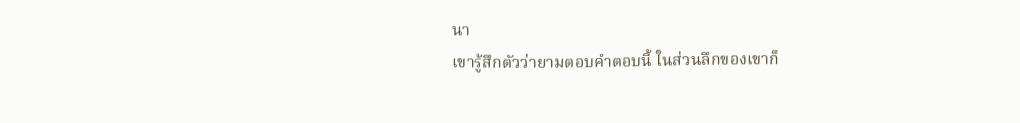นา
เขารู้สึกตัวว่ายามตอบคำตอบนี้ ในส่วนลึกของเขาก็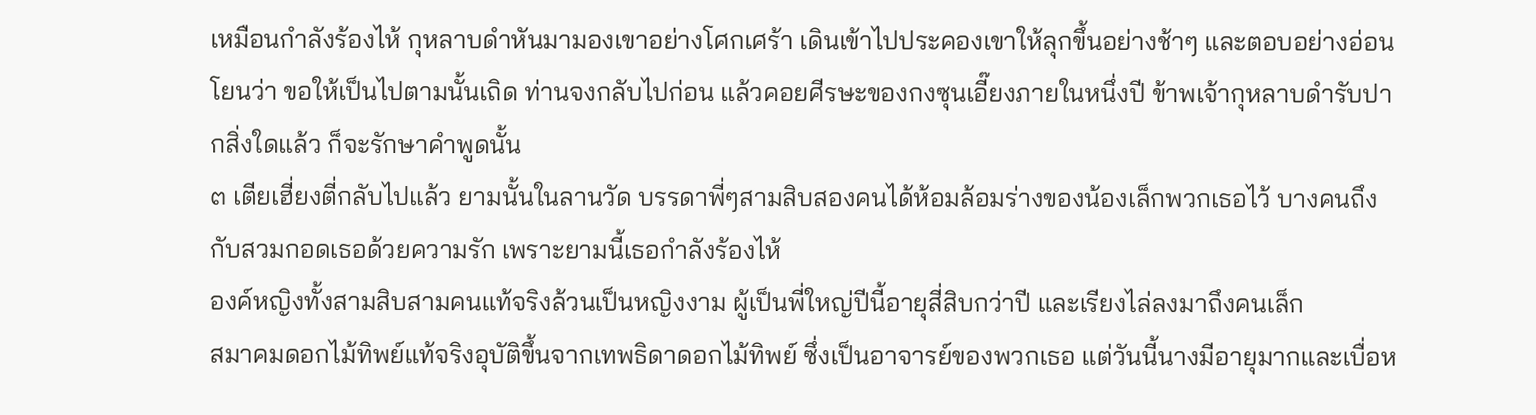เหมือนกำลังร้องไห้ กุหลาบดำหันมามองเขาอย่างโศกเศร้า เดินเข้าไปประคองเขาให้ลุกขึ้นอย่างช้าๆ และตอบอย่างอ่อนโยนว่า ขอให้เป็นไปตามนั้นเถิด ท่านจงกลับไปก่อน แล้วคอยศีรษะของกงซุนเอี๊ยงภายในหนึ่งปี ข้าพเจ้ากุหลาบดำรับปากสิ่งใดแล้ว ก็จะรักษาคำพูดนั้น
๓ เตียเฮี่ยงตี่กลับไปแล้ว ยามนั้นในลานวัด บรรดาพี่ๆสามสิบสองคนได้ห้อมล้อมร่างของน้องเล็กพวกเธอไว้ บางคนถึงกับสวมกอดเธอด้วยความรัก เพราะยามนี้เธอกำลังร้องไห้
องค์หญิงทั้งสามสิบสามคนแท้จริงล้วนเป็นหญิงงาม ผู้เป็นพี่ใหญ่ปีนี้อายุสี่สิบกว่าปี และเรียงไล่ลงมาถึงคนเล็ก
สมาคมดอกไม้ทิพย์แท้จริงอุบัติขึ้นจากเทพธิดาดอกไม้ทิพย์ ซึ่งเป็นอาจารย์ของพวกเธอ แต่วันนี้นางมีอายุมากและเบื่อห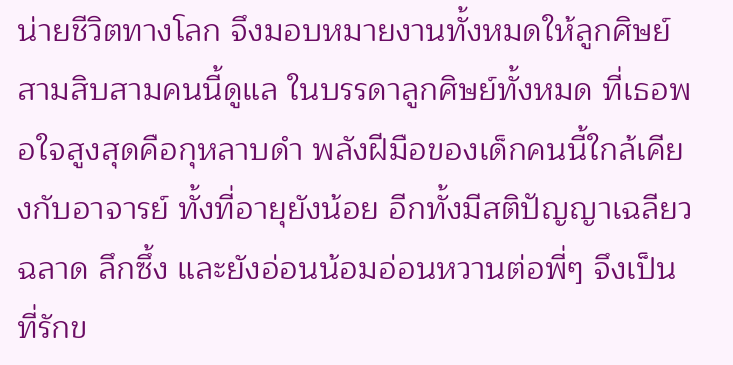น่ายชีวิตทางโลก จึงมอบหมายงานทั้งหมดให้ลูกศิษย์สามสิบสามคนนี้ดูแล ในบรรดาลูกศิษย์ทั้งหมด ที่เธอพอใจสูงสุดคือกุหลาบดำ พลังฝีมือของเด็กคนนี้ใกล้เคียงกับอาจารย์ ทั้งที่อายุยังน้อย อีกทั้งมีสติปัญญาเฉลียวฉลาด ลึกซึ้ง และยังอ่อนน้อมอ่อนหวานต่อพี่ๆ จึงเป็นที่รักข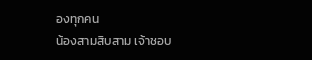องทุกคน
น้องสามสิบสาม เจ้าชอบ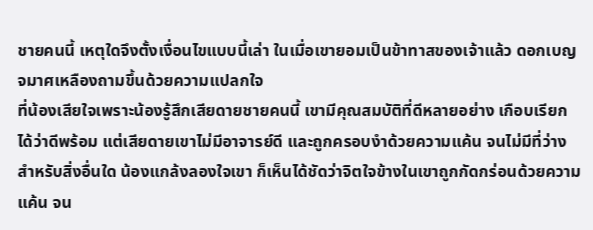ชายคนนี้ เหตุใดจึงตั้งเงื่อนไขแบบนี้เล่า ในเมื่อเขายอมเป็นข้าทาสของเจ้าแล้ว ดอกเบญจมาศเหลืองถามขึ้นด้วยความแปลกใจ
ที่น้องเสียใจเพราะน้องรู้สึกเสียดายชายคนนี้ เขามีคุณสมบัติที่ดีหลายอย่าง เกือบเรียกได้ว่าดีพร้อม แต่เสียดายเขาไม่มีอาจารย์ดี และถูกครอบงำด้วยความแค้น จนไม่มีที่ว่างสำหรับสิ่งอื่นใด น้องแกล้งลองใจเขา ก็เห็นได้ชัดว่าจิตใจข้างในเขาถูกกัดกร่อนด้วยความแค้น จน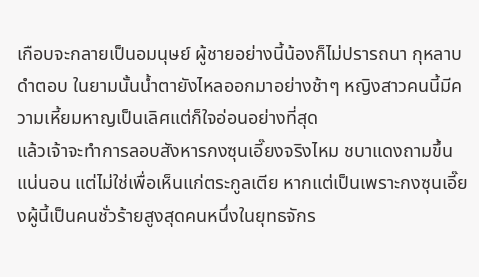เกือบจะกลายเป็นอมนุษย์ ผู้ชายอย่างนี้น้องก็ไม่ปรารถนา กุหลาบดำตอบ ในยามนั้นน้ำตายังไหลออกมาอย่างช้าๆ หญิงสาวคนนี้มีความเหี้ยมหาญเป็นเลิศแต่ก็ใจอ่อนอย่างที่สุด
แล้วเจ้าจะทำการลอบสังหารกงซุนเอี๊ยงจริงไหม ชบาแดงถามขึ้น แน่นอน แต่ไม่ใช่เพื่อเห็นแก่ตระกูลเตีย หากแต่เป็นเพราะกงซุนเอี๊ยงผู้นี้เป็นคนชั่วร้ายสูงสุดคนหนึ่งในยุทธจักร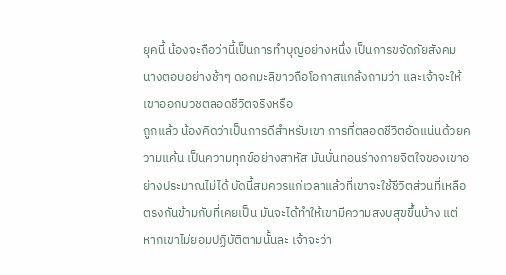ยุคนี้ น้องจะถือว่านี้เป็นการทำบุญอย่างหนึ่ง เป็นการขจัดภัยสังคม นางตอบอย่างช้าๆ ดอกมะลิขาวถือโอกาสแกล้งถามว่า และเจ้าจะให้เขาออกบวชตลอดชีวิตจริงหรือ
ถูกแล้ว น้องคิดว่าเป็นการดีสำหรับเขา การที่ตลอดชีวิตอัดแน่นด้วยความแค้น เป็นความทุกข์อย่างสาหัส มันบั่นทอนร่างกายจิตใจของเขาอย่างประมาณไม่ได้ บัดนี้สมควรแก่เวลาแล้วที่เขาจะใช้ชีวิตส่วนที่เหลือตรงกันข้ามกับที่เคยเป็น มันจะได้ทำให้เขามีความสงบสุขขึ้นบ้าง แต่หากเขาไม่ยอมปฏิบัติตามนั้นละ เจ้าจะว่า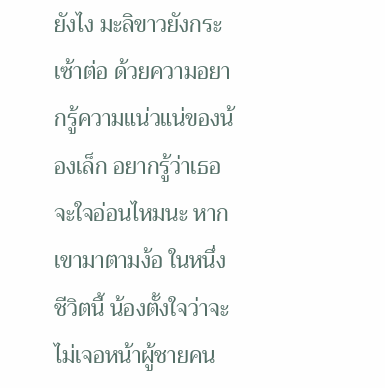ยังไง มะลิขาวยังกระเซ้าต่อ ด้วยความอยากรู้ความแน่วแน่ของน้องเล็ก อยากรู้ว่าเธอจะใจอ่อนไหมนะ หากเขามาตามง้อ ในหนึ่งชีวิตนี้ น้องตั้งใจว่าจะไม่เจอหน้าผู้ชายคน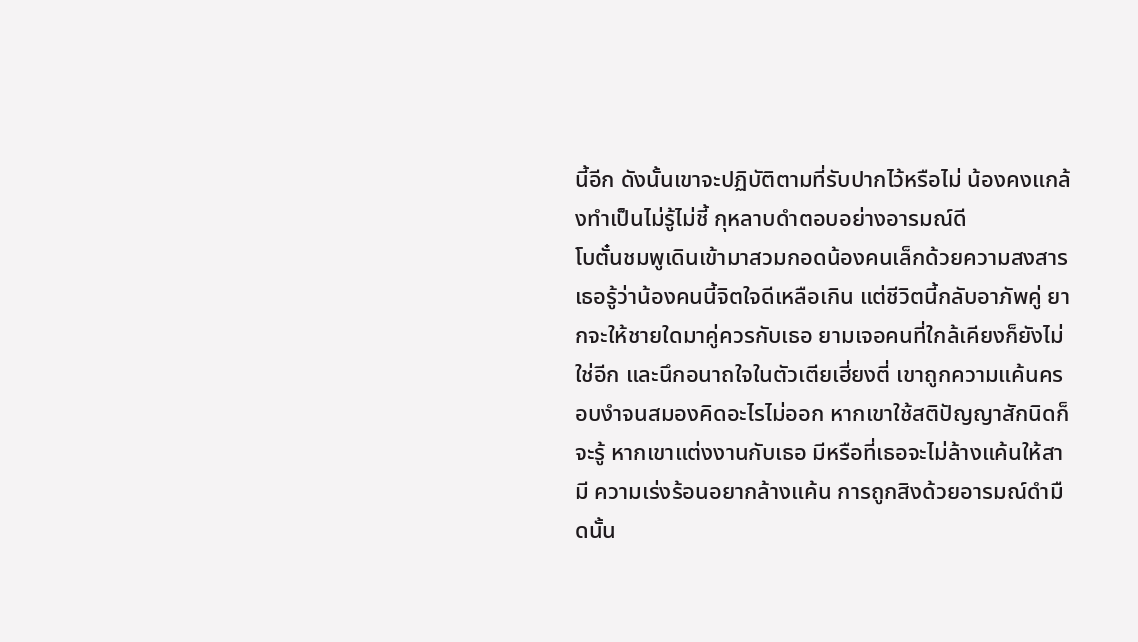นี้อีก ดังนั้นเขาจะปฏิบัติตามที่รับปากไว้หรือไม่ น้องคงแกล้งทำเป็นไม่รู้ไม่ชี้ กุหลาบดำตอบอย่างอารมณ์ดี
โบตั๋นชมพูเดินเข้ามาสวมกอดน้องคนเล็กด้วยความสงสาร เธอรู้ว่าน้องคนนี้จิตใจดีเหลือเกิน แต่ชีวิตนี้กลับอาภัพคู่ ยากจะให้ชายใดมาคู่ควรกับเธอ ยามเจอคนที่ใกล้เคียงก็ยังไม่ใช่อีก และนึกอนาถใจในตัวเตียเฮี่ยงตี่ เขาถูกความแค้นครอบงำจนสมองคิดอะไรไม่ออก หากเขาใช้สติปัญญาสักนิดก็จะรู้ หากเขาแต่งงานกับเธอ มีหรือที่เธอจะไม่ล้างแค้นให้สามี ความเร่งร้อนอยากล้างแค้น การถูกสิงด้วยอารมณ์ดำมืดนั้น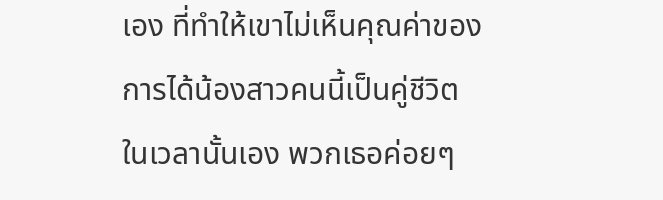เอง ที่ทำให้เขาไม่เห็นคุณค่าของการได้น้องสาวคนนี้เป็นคู่ชีวิต
ในเวลานั้นเอง พวกเธอค่อยๆ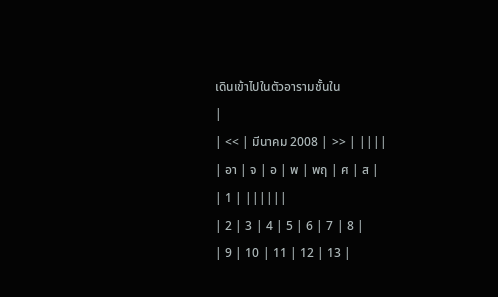เดินเข้าไปในตัวอารามชั้นใน
|
| << | มีนาคม 2008 | >> | ||||
| อา | จ | อ | พ | พฤ | ศ | ส |
| 1 | ||||||
| 2 | 3 | 4 | 5 | 6 | 7 | 8 |
| 9 | 10 | 11 | 12 | 13 |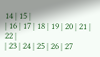14 | 15 |
| 16 | 17 | 18 | 19 | 20 | 21 | 22 |
| 23 | 24 | 25 | 26 | 27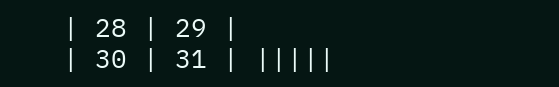| 28 | 29 |
| 30 | 31 | |||||